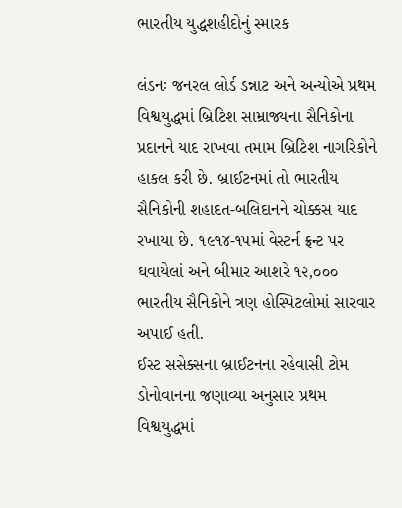ભારતીય યુદ્ધશહીદોનું સ્મારક

લંડનઃ જનરલ લોર્ડ ડન્નાટ અને અન્યોએ પ્રથમ વિશ્વયુદ્ધમાં બ્રિટિશ સામ્રાજ્યના સૈનિકોના પ્રદાનને યાદ રાખવા તમામ બ્રિટિશ નાગરિકોને હાકલ કરી છે. બ્રાઈટનમાં તો ભારતીય સૈનિકોની શહાદત-બલિદાનને ચોક્કસ યાદ રખાયા છે. ૧૯૧૪-૧૫માં વેસ્ટર્ન ફ્રન્ટ પર ઘવાયેલાં અને બીમાર આશરે ૧૨,૦૦૦ ભારતીય સૈનિકોને ત્રણ હોસ્પિટલોમાં સારવાર અપાઈ હતી.
ઈસ્ટ સસેક્સના બ્રાઈટનના રહેવાસી ટોમ ડોનોવાનના જણાવ્યા અનુસાર પ્રથમ વિશ્વયુદ્ધમાં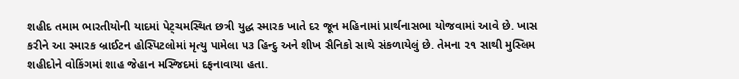શહીદ તમામ ભારતીયોની યાદમાં પેટ્ચમસ્થિત છત્રી યુદ્ધ સ્મારક ખાતે દર જૂન મહિનામાં પ્રાર્થનાસભા યોજવામાં આવે છે. ખાસ કરીને આ સ્મારક બ્રાઈટન હોસ્પિટલોમાં મૃત્યુ પામેલા ૫૩ હિન્દુ અને શીખ સૈનિકો સાથે સંકળાયેલું છે. તેમના ૨૧ સાથી મુસ્લિમ શહીદોને વોકિંગમાં શાહ જેહાન મસ્જિદમાં દફનાવાયા હતા.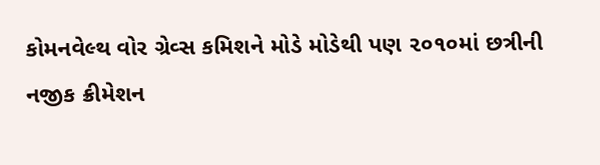કોમનવેલ્થ વોર ગ્રેવ્સ કમિશને મોડે મોડેથી પણ ૨૦૧૦માં છત્રીની નજીક ક્રીમેશન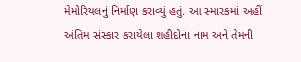મેમોરિયલનું નિર્માણ કરાવ્યું હતું. આ સ્મારકમાં અહીં અંતિમ સંસ્કાર કરાયેલા શહીદોના નામ અને તેમની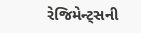રેજિમેન્ટ્સની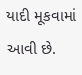યાદી મૂકવામાં આવી છે.